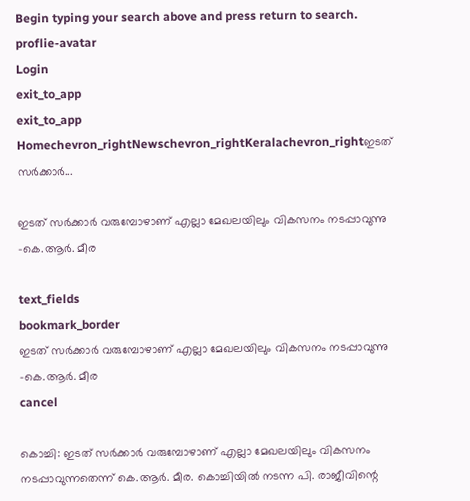Begin typing your search above and press return to search.
proflie-avatar
Login
exit_to_app
exit_to_app
Homechevron_rightNewschevron_rightKeralachevron_rightഇടത് സർക്കാർ...

ഇടത് സർക്കാർ വരുമ്പോഴാണ് എല്ലാ മേഖലയിലും വികസനം നടപ്പാവുന്നു -കെ.ആർ. മീര

text_fields
bookmark_border
ഇടത് സർക്കാർ വരുമ്പോഴാണ് എല്ലാ മേഖലയിലും വികസനം നടപ്പാവുന്നു -കെ.ആർ. മീര
cancel

കൊച്ചി: ഇടത് സർക്കാർ വരുമ്പോഴാണ് എല്ലാ മേഖലയിലും വികസനം നടപ്പാവുന്നതെന്ന് കെ.ആർ. മീര. കൊച്ചിയിൽ നടന്ന പി. രാജീവിന്റെ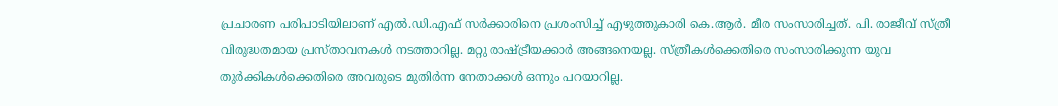പ്രചാരണ പരിപാടിയിലാണ് എൽ.ഡി.എഫ് സർക്കാരിനെ പ്രശംസിച്ച് എഴുത്തുകാരി കെ.ആർ. മീര സംസാരിച്ചത്. പി. രാജീവ്‌ സ്ത്രീ വിരുദ്ധതമായ പ്രസ്താവനകൾ നടത്താറില്ല. മറ്റു രാഷ്ട്രീയക്കാർ അങ്ങനെയല്ല. സ്ത്രീകൾക്കെതിരെ സംസാരിക്കുന്ന യുവ തുർക്കികൾക്കെതിരെ അവരുടെ മുതിർന്ന നേതാക്കൾ ഒന്നും പറയാറില്ല.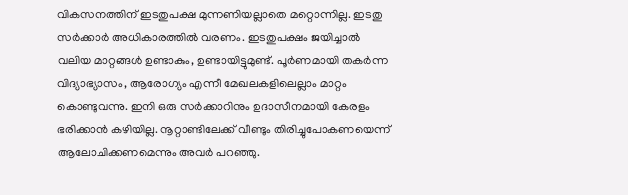വികസനത്തിന് ഇടതുപക്ഷ മുന്നണിയല്ലാതെ മറ്റൊന്നില്ല. ഇടതു സർക്കാർ അധികാരത്തിൽ വരണം. ഇടതുപക്ഷം ജയിച്ചാൽ വലിയ മാറ്റങ്ങൾ ഉണ്ടാകും, ഉണ്ടായിട്ടുമുണ്ട്. പൂർണമായി തകർന്ന വിദ്യാഭ്യാസം, ആരോഗ്യം എന്നീ മേഖലകളിലെല്ലാം മാറ്റം കൊണ്ടുവന്നു. ഇനി ഒരു സർക്കാറിനും ഉദാസീനമായി കേരളം ഭരിക്കാൻ കഴിയില്ല. നൂറ്റാണ്ടിലേക്ക് വീണ്ടും തിരിച്ചുപോകണയെന്ന് ആലോചിക്കണമെന്നും അവർ പറഞ്ഞു.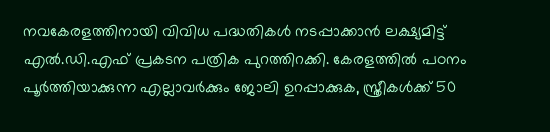നവകേരളത്തിനായി വിവിധ പദ്ധതികൾ നടപ്പാക്കാൻ ലക്ഷ്യമിട്ട് എൽ.ഡി.എഫ് പ്രകടന പത്രിക പുറത്തിറക്കി. കേരളത്തിൽ പഠനം പൂർത്തിയാക്കുന്ന എല്ലാവർക്കും ജോലി ഉറപ്പാക്കുക, സ്ത്രീകൾക്ക് 50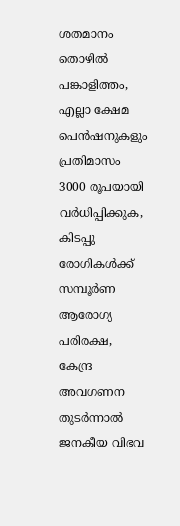ശതമാനം തൊഴിൽ പങ്കാളിത്തം, എല്ലാ ക്ഷേമ പെൻഷനുകളും പ്രതിമാസം 3000 രൂപയായി വർധിപ്പിക്കുക, കിടപ്പു രോഗികൾക്ക് സമ്പൂർണ ആരോഗ്യ പരിരക്ഷ, കേന്ദ്ര അവഗണന തുടർന്നാൽ ജനകീയ വിഭവ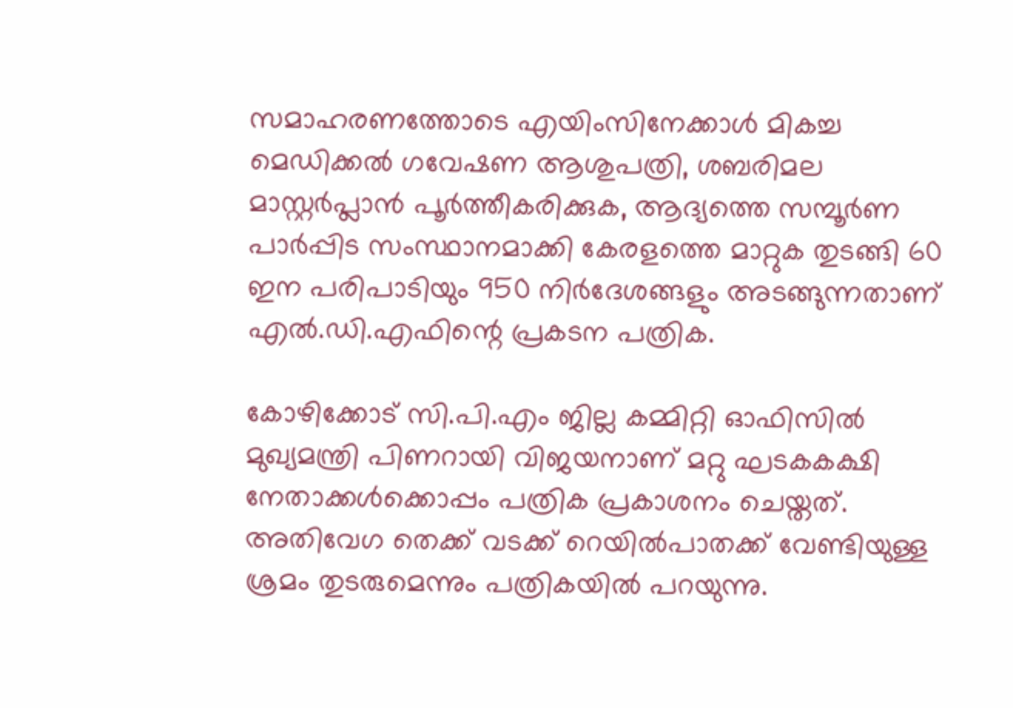സമാഹരണത്തോടെ എയിംസിനേക്കാൾ മികച്ച മെഡിക്കൽ ഗവേഷണ ആശുപത്രി, ശബരിമല മാസ്റ്റർപ്ലാൻ പൂർത്തീകരിക്കുക, ആദ്യത്തെ സമ്പൂർണ പാർപ്പിട സംസ്ഥാനമാക്കി കേരളത്തെ മാറ്റുക തുടങ്ങി 60 ഇന പരിപാടിയും 950 നിർദേശങ്ങളും അടങ്ങുന്നതാണ് എൽ.ഡി.എഫിന്റെ പ്രകടന പത്രിക.

കോഴിക്കോട് സി.പി.എം ജില്ല കമ്മിറ്റി ഓഫിസിൽ മുഖ്യമന്ത്രി പിണറായി വിജയനാണ് മറ്റു ഘടകകക്ഷി നേതാക്കൾക്കൊപ്പം പത്രിക പ്രകാശനം ചെയ്തത്. അതിവേഗ തെക്ക് വടക്ക് റെയിൽപാതക്ക് വേണ്ടിയുള്ള ശ്രമം തുടരുമെന്നും പത്രികയിൽ പറയുന്നു.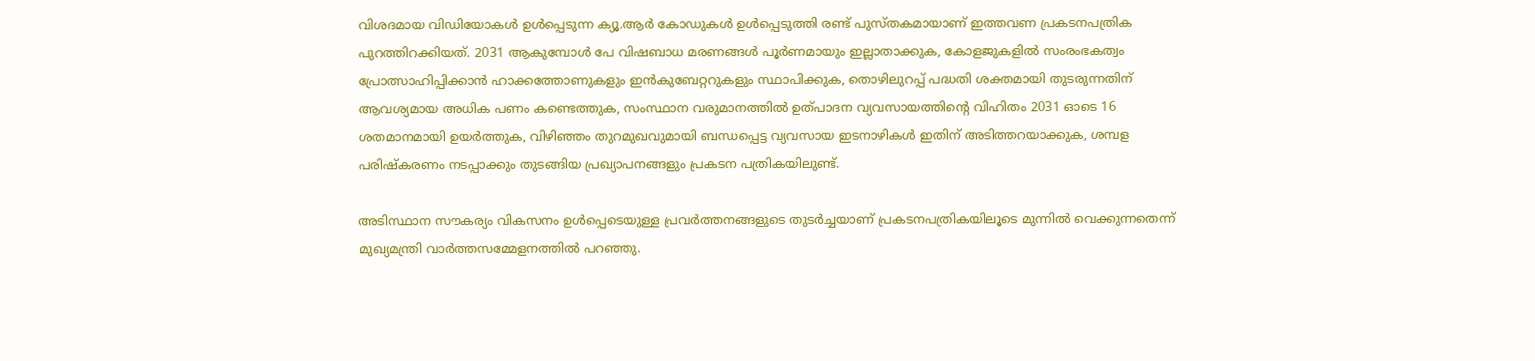വിശദമായ വിഡിയോകൾ ഉൾപ്പെടുന്ന ക്യൂ.ആർ കോഡുകൾ ഉൾപ്പെടുത്തി രണ്ട് പുസ്തകമായാണ് ഇത്തവണ പ്രകടനപത്രിക പുറത്തിറക്കിയത്. 2031 ആകുമ്പോൾ പേ വിഷബാധ മരണങ്ങൾ പൂർണമായും ഇല്ലാതാക്കുക, കോളജുകളിൽ സംരംഭകത്വം പ്രോത്സാഹിപ്പിക്കാൻ ഹാക്കത്തോണുകളും ഇൻകുബേറ്ററുകളും സ്ഥാപിക്കുക, തൊഴിലുറപ്പ് പദ്ധതി ശക്തമായി തുടരുന്നതിന് ആവശ്യമായ അധിക പണം കണ്ടെത്തുക, സംസ്ഥാന വരുമാനത്തിൽ ഉത്പാദന വ്യവസായത്തിന്റെ വിഹിതം 2031 ഓടെ 16 ശതമാനമായി ഉയർത്തുക, വിഴിഞ്ഞം തുറമുഖവുമായി ബന്ധപ്പെട്ട വ്യവസായ ഇടനാഴികൾ ഇതിന് അടിത്തറയാക്കുക, ശമ്പള പരിഷ്‌കരണം നടപ്പാക്കും തുടങ്ങിയ പ്രഖ്യാപനങ്ങളും പ്രകടന പത്രികയിലുണ്ട്.

അടിസ്ഥാന സൗകര്യം വികസനം ഉൾപ്പെടെയുള്ള പ്രവർത്തനങ്ങളുടെ തുടർച്ചയാണ് പ്രകടനപത്രികയിലൂടെ മുന്നിൽ വെക്കുന്നതെന്ന് മുഖ്യമന്ത്രി വാർത്തസമ്മേളനത്തിൽ പറഞ്ഞു.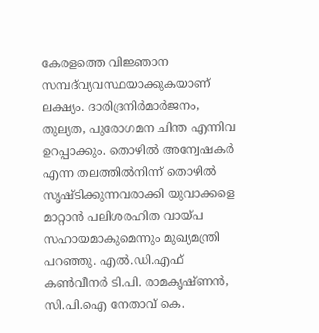കേരളത്തെ വിജ്ഞാന സമ്പദ്‌വ്യവസ്ഥയാക്കുകയാണ് ലക്ഷ്യം. ദാരിദ്രനിർമാർജനം, തുല്യത, പുരോഗമന ചിന്ത എന്നിവ ഉറപ്പാക്കും. തൊഴിൽ അന്വേഷകർ എന്ന തലത്തിൽനിന്ന് തൊഴിൽ സൃഷ്ടിക്കുന്നവരാക്കി യുവാക്കളെ മാറ്റാൻ പലിശരഹിത വായ്പ സഹായമാകുമെന്നും മുഖ്യമന്ത്രി പറഞ്ഞു. എൽ.ഡി.എഫ്‌ കൺവീനർ ടി.പി. രാമകൃഷ്‌ണൻ, സി.പി.ഐ നേതാവ്‌ കെ.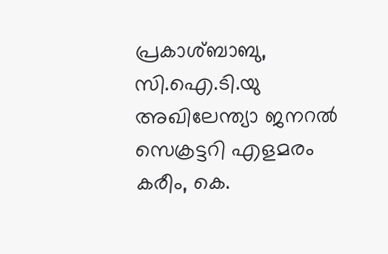പ്രകാശ്‌ബാബു, സി.ഐ.ടി.യു അഖിലേന്ത്യാ ജനറൽ സെക്രട്ടറി എളമരം കരീം, കെ.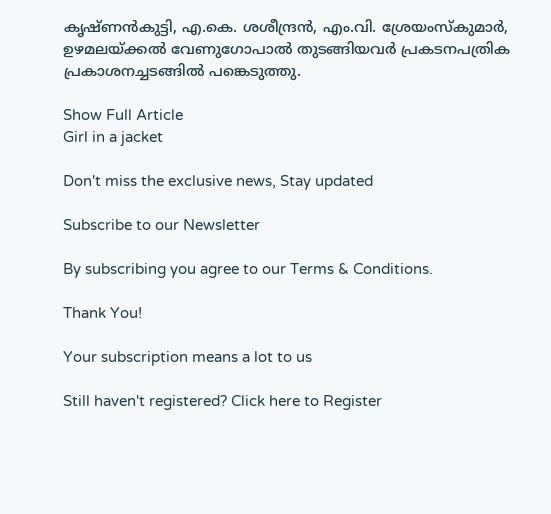കൃഷ്‌ണൻകുട്ടി, എ.കെ. ശശീന്ദ്രൻ, എം.വി. ശ്രേയംസ്കുമാർ, ഉഴമലയ്ക്കൽ വേണുഗോപാൽ തുടങ്ങിയവർ പ്രകടനപത്രിക പ്രകാശനച്ചടങ്ങിൽ പങ്കെടുത്തു.

Show Full Article
Girl in a jacket

Don't miss the exclusive news, Stay updated

Subscribe to our Newsletter

By subscribing you agree to our Terms & Conditions.

Thank You!

Your subscription means a lot to us

Still haven't registered? Click here to Register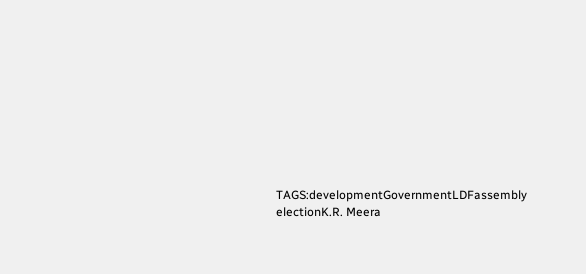TAGS:developmentGovernmentLDFassembly electionK.R. Meera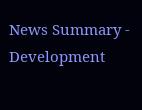News Summary - Development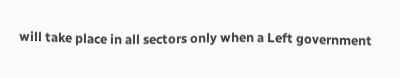will take place in all sectors only when a Left government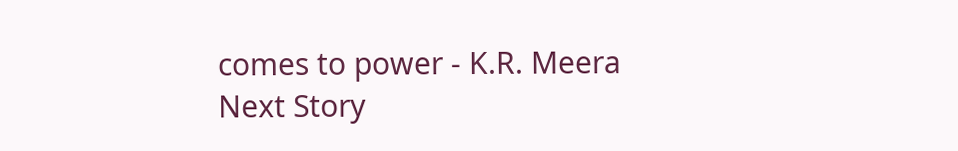comes to power - K.R. Meera
Next Story